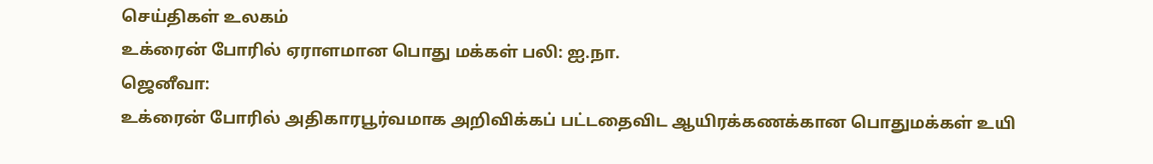செய்திகள் உலகம்
உக்ரைன் போரில் ஏராளமான பொது மக்கள் பலி: ஐ.நா.
ஜெனீவா:
உக்ரைன் போரில் அதிகாரபூர்வமாக அறிவிக்கப் பட்டதைவிட ஆயிரக்கணக்கான பொதுமக்கள் உயி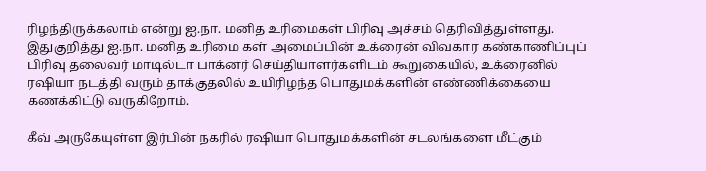ரிழந்திருக்கலாம் என்று ஐ.நா. மனித உரிமைகள் பிரிவு அச்சம் தெரிவித்துள்ளது.
இதுகுறித்து ஐ.நா. மனித உரிமை கள் அமைப்பின் உக்ரைன் விவகார கண்காணிப்புப் பிரிவு தலைவர் மாடில்டா பாக்னர் செய்தியாளர்களிடம் கூறுகையில், உக்ரைனில் ரஷியா நடத்தி வரும் தாக்குதலில் உயிரிழந்த பொதுமக்களின் எண்ணிக்கையை கணக்கிட்டு வருகிறோம்.

கீவ் அருகேயுள்ள இர்பின் நகரில் ரஷியா பொதுமக்களின் சடலங்களை மீட்கும்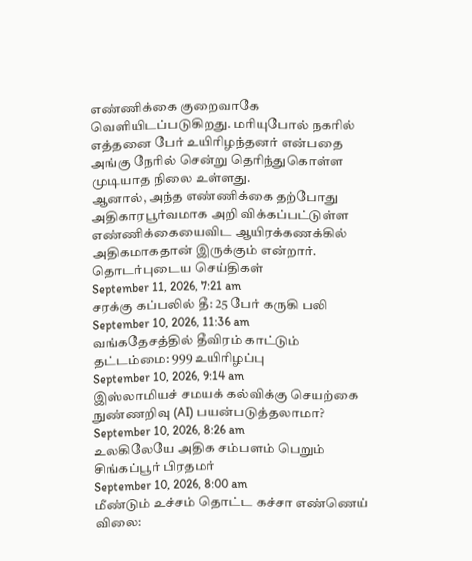எண்ணிக்கை குறைவாகே வெளியிடப்படுகிறது. மரியுபோல் நகரில் எத்தனை பேர் உயிரிழந்தனர் என்பதை அங்கு நேரில் சென்று தெரிந்துகொள்ள முடியாத நிலை உள்ளது.
ஆனால், அந்த எண்ணிக்கை தற்போது அதிகாரபூர்வமாக அறி விக்கப்பட்டுள்ள எண்ணிக்கையைவிட ஆயிரக்கணக்கில் அதிகமாகதான் இருக்கும் என்றார்.
தொடர்புடைய செய்திகள்
September 11, 2026, 7:21 am
சரக்கு கப்பலில் தீ: 25 பேர் கருகி பலி
September 10, 2026, 11:36 am
வங்கதேசத்தில் தீவிரம் காட்டும் தட்டம்மை: 999 உயிரிழப்பு
September 10, 2026, 9:14 am
இஸ்லாமியச் சமயக் கல்விக்கு செயற்கை நுண்ணறிவு (AI) பயன்படுத்தலாமா?
September 10, 2026, 8:26 am
உலகிலேயே அதிக சம்பளம் பெறும் சிங்கப்பூர் பிரதமர்
September 10, 2026, 8:00 am
மீண்டும் உச்சம் தொட்ட கச்சா எண்ணெய் விலை: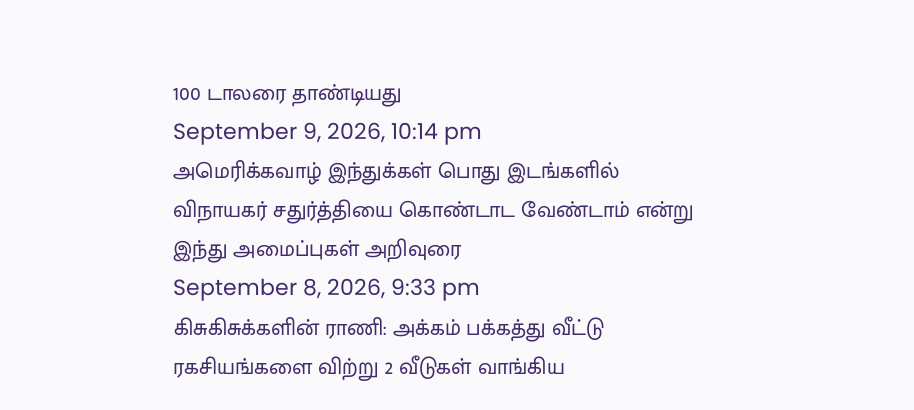100 டாலரை தாண்டியது
September 9, 2026, 10:14 pm
அமெரிக்கவாழ் இந்துக்கள் பொது இடங்களில் விநாயகர் சதுர்த்தியை கொண்டாட வேண்டாம் என்று இந்து அமைப்புகள் அறிவுரை
September 8, 2026, 9:33 pm
கிசுகிசுக்களின் ராணி: அக்கம் பக்கத்து வீட்டு ரகசியங்களை விற்று 2 வீடுகள் வாங்கிய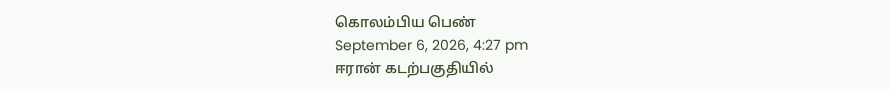கொலம்பிய பெண்
September 6, 2026, 4:27 pm
ஈரான் கடற்பகுதியில்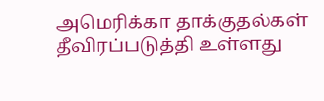அமெரிக்கா தாக்குதல்கள் தீவிரப்படுத்தி உள்ளது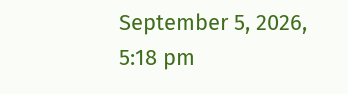September 5, 2026, 5:18 pm